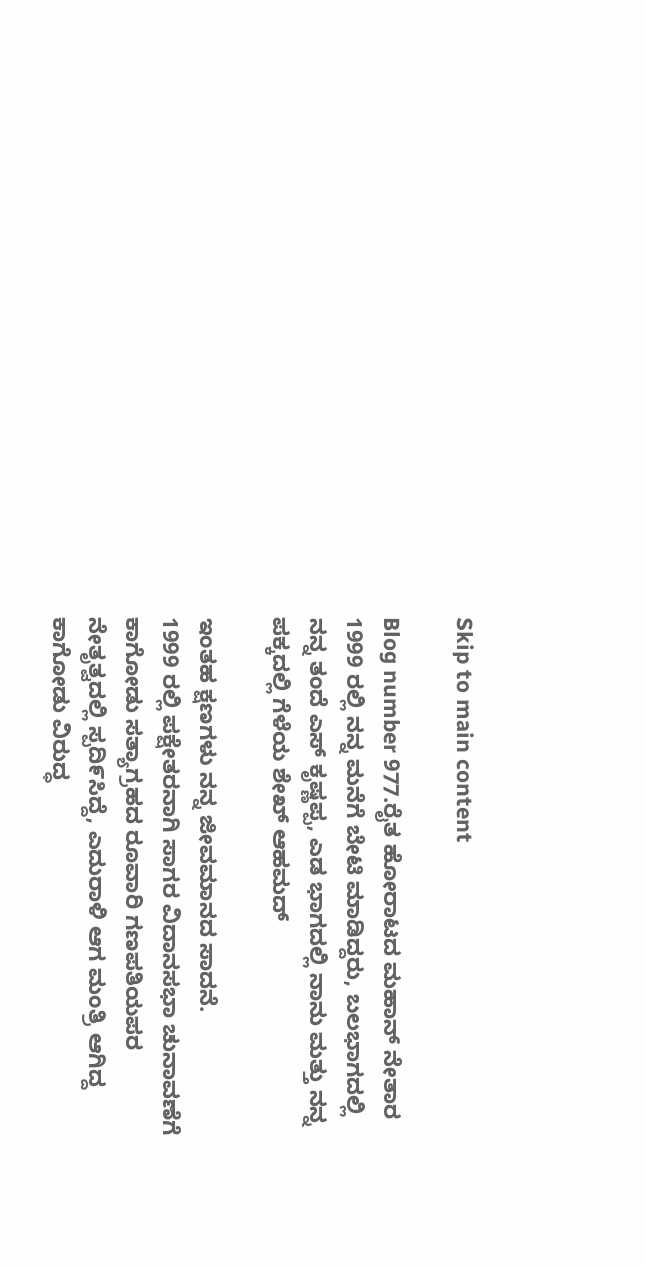Skip to main content

Blog number 977.ರೈತ ಹೋರಾಟದ ಮಹಾನ್ ನೇತಾರ 1999 ರಲ್ಲಿ ನನ್ನ ಮನೆಗೆ ಬೇಟಿ ಮಾಡಿದ್ದರು, ಬಲಭಾಗದಲ್ಲಿ ನನ್ನ ತಂದೆ ಎಸ್ ಕೃಷ್ಣಪ್ಪ, ಎಡ ಭಾಗದಲ್ಲಿ ನಾನು ಮತ್ತು ನನ್ನ ಪಕ್ಕದಲ್ಲಿ ಗೆಳೆಯ ಶೇಖ್ ಆಹಮದ್

ಇಂತಹ ಕ್ಷಣಗಳು ನನ್ನ ಜೀವಮಾನದ ಸಾದನೆ.
1999 ರಲ್ಲಿ ಪಕ್ಷೇತರನಾಗಿ ಸಾಗರ ವಿದಾನಸಭಾ ಚುನಾವಣೆಗೆ ಕಾಗೋಡು ಸತ್ಯಾಗ್ರಹದ ರೂವಾರಿ ಗಣಪತಿಯಪರ ನೇತೃತ್ವದಲ್ಲಿ ಸ್ಪದಿ೯ಸಿದ್ದೆ, ಎದುರಾಳಿ ಆಗ ಮಂತ್ರಿ ಆಗಿದ್ದ ಕಾಗೋಡು ವಿರುದ್ಧ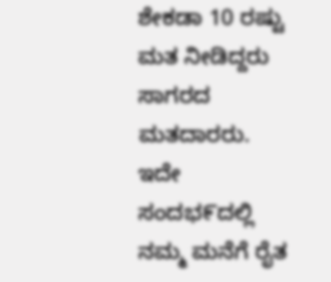ಶೇಕಡಾ 10 ರಷ್ಟು ಮತ ನೀಡಿದ್ದರು ಸಾಗರದ ಮತದಾರರು.
ಇದೇ ಸಂದಭ೯ದಲ್ಲಿ ನಮ್ಮ ಮನೆಗೆ ರೈತ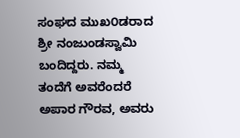ಸಂಘದ ಮುಖ೦ಡರಾದ ಶ್ರೀ ನಂಜುಂಡಸ್ವಾಮಿ ಬಂದಿದ್ದರು. ನಮ್ಮ ತಂದೆಗೆ ಅವರೆಂದರೆ ಅಪಾರ ಗೌರವ, ಅವರು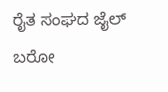ರೈತ ಸಂಘದ ಜೈಲ್ ಬರೋ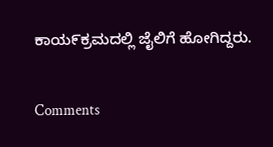ಕಾಯ೯ಕ್ರಮದಲ್ಲಿ ಜೈಲಿಗೆ ಹೋಗಿದ್ದರು.

Comments